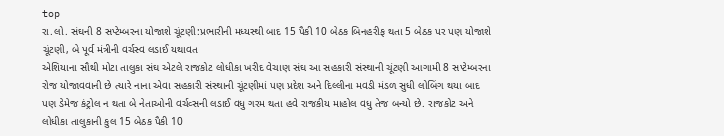top
રા.લો. સંઘની 8 સપ્ટેમ્બરના યોજાશે ચૂંટણી:પ્રભારીની મધ્યસ્થી બાદ 15 પૈકી 10 બેઠક બિનહરીફ થતા 5 બેઠક પર પણ યોજાશે ચૂંટણી, બે પૂર્વ મંત્રીની વર્ચસ્વ લડાઈ યથાવત
એશિયાના સૌથી મોટા તાલુકા સંઘ એટલે રાજકોટ લોધીકા ખરીદ વેચાણ સંઘ આ સહકારી સંસ્થાની ચૂંટણી આગામી 8 સપ્ટેમ્બરના રોજ યોજાવવાની છે ત્યારે નાના એવા સહકારી સંસ્થાની ચૂંટણીમાં પણ પ્રદેશ અને દિલ્લીના મવડી મંડળ સુધી લોબિંગ થયા બાદ પણ ડેમેજ કંટ્રોલ ન થતા બે નેતાઓની વર્ચવ્સની લડાઈ વધુ ગરમ થતા હવે રાજકીય માહોલ વધુ તેજ બન્યો છે. રાજકોટ અને લોધીકા તાલુકાની કુલ 15 બેઠક પૈકી 10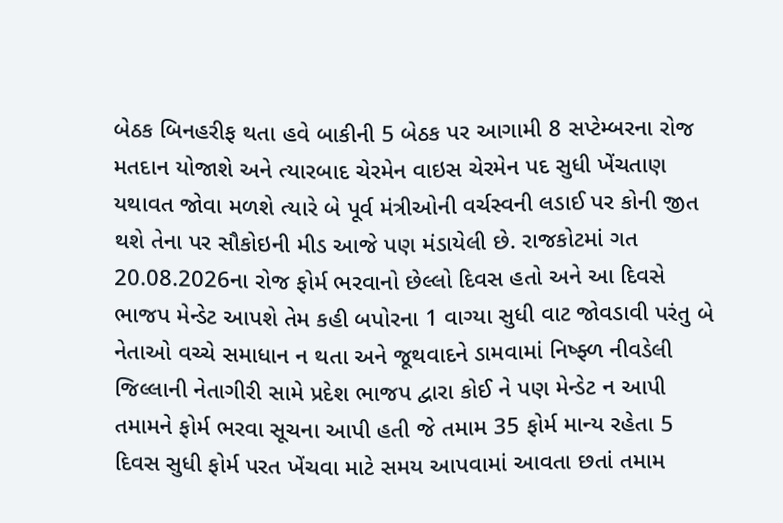બેઠક બિનહરીફ થતા હવે બાકીની 5 બેઠક પર આગામી 8 સપ્ટેમ્બરના રોજ મતદાન યોજાશે અને ત્યારબાદ ચેરમેન વાઇસ ચેરમેન પદ સુધી ખેંચતાણ યથાવત જોવા મળશે ત્યારે બે પૂર્વ મંત્રીઓની વર્ચસ્વની લડાઈ પર કોની જીત થશે તેના પર સૌકોઇની મીડ આજે પણ મંડાયેલી છે. રાજકોટમાં ગત 20.08.2026ના રોજ ફોર્મ ભરવાનો છેલ્લો દિવસ હતો અને આ દિવસે ભાજપ મેન્ડેટ આપશે તેમ કહી બપોરના 1 વાગ્યા સુધી વાટ જોવડાવી પરંતુ બે નેતાઓ વચ્ચે સમાધાન ન થતા અને જૂથવાદને ડામવામાં નિષ્ફ્ળ નીવડેલી જિલ્લાની નેતાગીરી સામે પ્રદેશ ભાજપ દ્વારા કોઈ ને પણ મેન્ડેટ ન આપી તમામને ફોર્મ ભરવા સૂચના આપી હતી જે તમામ 35 ફોર્મ માન્ય રહેતા 5 દિવસ સુધી ફોર્મ પરત ખેંચવા માટે સમય આપવામાં આવતા છતાં તમામ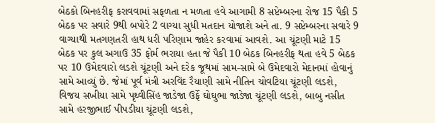બેઠકો બિનહરીફ કરાવવામાં સફળતા ન મળતા હવે આગામી 8 સપ્ટેમ્બરના રોજ 15 પૈકી 5 બેઠક પર સવારે 9થી બપોરે 2 વાગ્યા સુધી મતદાન યોજાશે અને તા. 9 સપ્ટેમ્બરના સવારે 9 વાગ્યાથી મતગણતરી હાથ ધરી પરિણામ જાહેર કરવામાં આવશે. આ ચૂંટણી માટે 15 બેઠક પર કુલ અગાઉ 35 ફોર્મ ભરાયા હતા જે પૈકી 10 બેઠક બિનહરીફ થતા હવે 5 બેઠક પર 10 ઉમેદવારો લડશે ચૂંટણી અને દરેક જૂથમાં સામ-સામે બે ઉમેદવારો મેદાનમાં હોવાનું સામે આવ્યું છે. જેમાં પૂર્વ મંત્રી અરવિંદ રૈયાણી સામે નીતિન ચોવટિયા ચૂંટણી લડશે, વિજય સખીયા સામે પૃથ્વીસિંહ જાડેજા ઉર્ફે ઘોઘુભા જાડેજા ચૂંટણી લડશે, બાબુ નસીત સામે હરજીભાઈ પીપડીયા ચૂંટણી લડશે,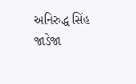અનિરુદ્ધ સિંહ જાડેજા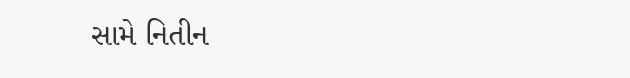સામે નિતીન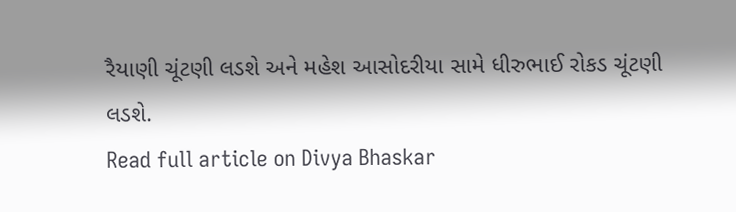રૈયાણી ચૂંટણી લડશે અને મહેશ આસોદરીયા સામે ધીરુભાઈ રોકડ ચૂંટણી લડશે.
Read full article on Divya Bhaskar